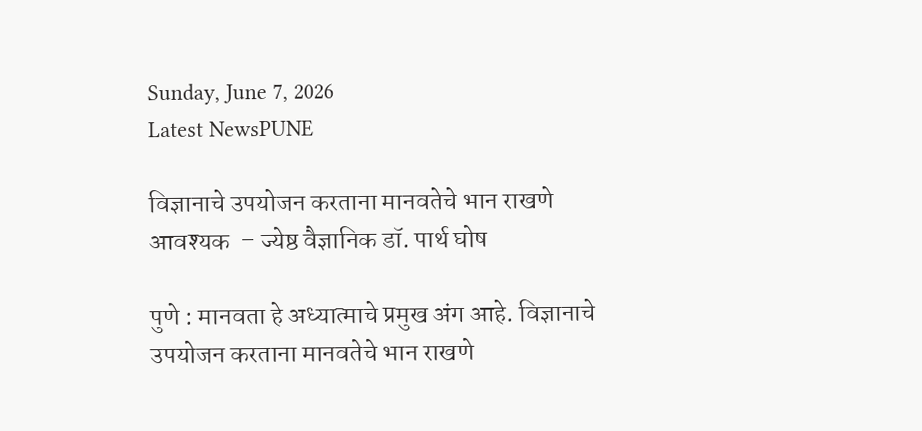Sunday, June 7, 2026
Latest NewsPUNE

विज्ञानाचे उपयोजन करताना मानवतेचे भान राखणे आवश्यक  – ज्येष्ठ वैज्ञानिक डॉ. पार्थ घोष

पुणे : मानवता हे अध्यात्माचे प्रमुख अंग आहे. विज्ञानाचे उपयोजन करताना मानवतेचे भान राखणे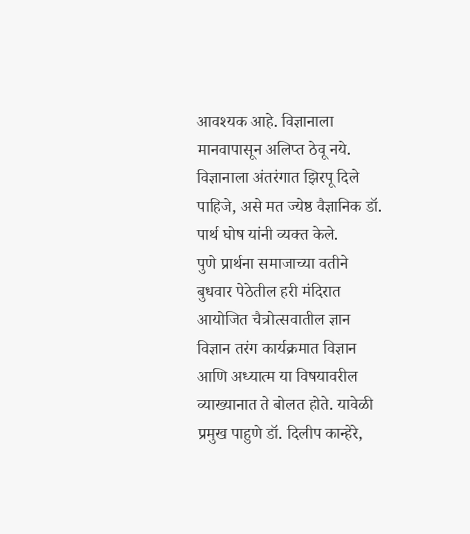आवश्यक आहे. विज्ञानाला मानवापासून अलिप्त ठेवू नये.  विज्ञानाला अंतरंगात झिरपू दिले पाहिजे, असे मत ज्येष्ठ वैज्ञानिक डॉ. पार्थ घोष यांनी व्यक्त केले.
पुणे प्रार्थना समाजाच्या वतीने बुधवार पेठेतील हरी मंदिरात आयोजित चैत्रोत्सवातील ज्ञान विज्ञान तरंग कार्यक्रमात विज्ञान आणि अध्यात्म या विषयावरील व्याख्यानात ते बोलत होते. यावेळी प्रमुख पाहुणे डॉ. दिलीप कान्हेरे,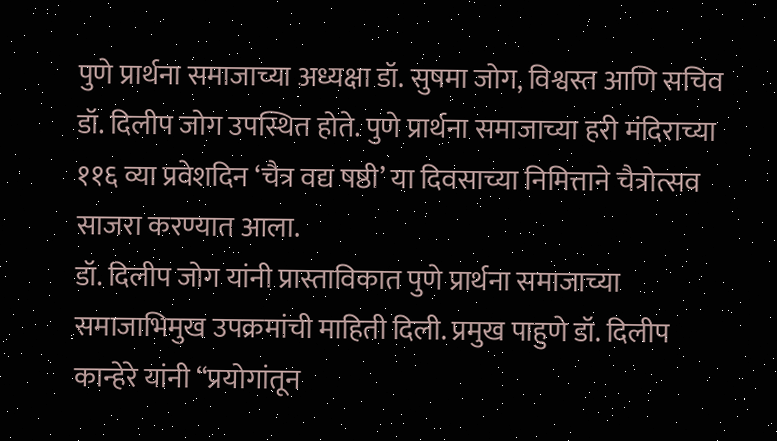पुणे प्रार्थना समाजाच्या अध्यक्षा डॉ. सुषमा जोग, विश्वस्त आणि सचिव डॉ. दिलीप जोग उपस्थित होते. पुणे प्रार्थना समाजाच्या हरी मंदिराच्या  ११६ व्या प्रवेशदिन ‘चैत्र वद्य षष्ठी’ या दिवसाच्या निमित्ताने चैत्रोत्सव साजरा करण्यात आला.
डॉ. दिलीप जोग यांनी प्रास्ताविकात पुणे प्रार्थना समाजाच्या समाजाभिमुख उपक्रमांची माहिती दिली. प्रमुख पाहुणे डॉ. दिलीप कान्हेरे यांनी “प्रयोगांतून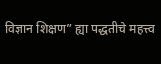विज्ञान शिक्षण” ह्या पद्धतीचे महत्त्व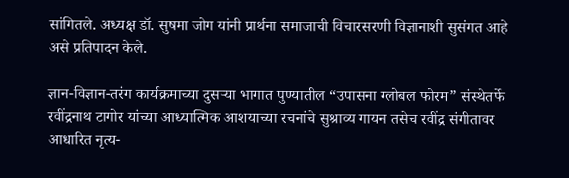सांगितले. अध्यक्ष डॉ. सुषमा जोग यांनी प्रार्थना समाजाची विचारसरणी विज्ञानाशी सुसंगत आहे असे प्रतिपादन केले.

ज्ञान-विज्ञान-तरंग कार्यक्रमाच्या दुसऱ्या भागात पुण्यातील “उपासना ग्लोबल फोरम” संस्थेतर्फे रवींद्रनाथ टागोर यांच्या आध्यात्मिक आशयाच्या रचनांचे सुश्राव्य गायन तसेच रवींद्र संगीतावर आधारित नृत्य-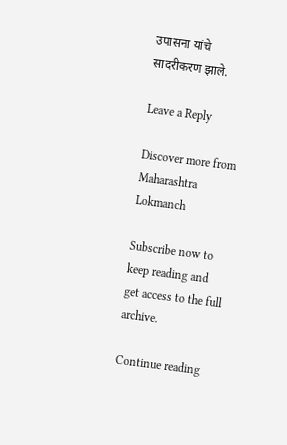उपासना यांचे सादरीकरण झाले.

Leave a Reply

Discover more from Maharashtra Lokmanch

Subscribe now to keep reading and get access to the full archive.

Continue reading